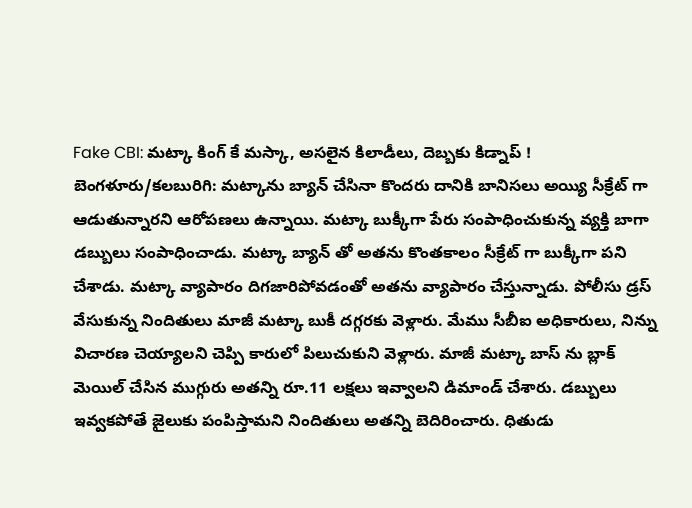Fake CBI: మట్కా కింగ్ కే మస్కా, అసలైన కిలాడీలు, దెబ్బకు కిడ్నాప్ !
బెంగళూరు/కలబురిగి: మట్కాను బ్యాన్ చేసినా కొందరు దానికి బానిసలు అయ్యి సీక్రేట్ గా ఆడుతున్నారని ఆరోపణలు ఉన్నాయి. మట్కా బుక్కీగా పేరు సంపాధించుకున్న వ్యక్తి బాగా డబ్బులు సంపాధించాడు. మట్కా బ్యాన్ తో అతను కొంతకాలం సీక్రేట్ గా బుక్కీగా పని చేశాడు. మట్కా వ్యాపారం దిగజారిపోవడంతో అతను వ్యాపారం చేస్తున్నాడు. పోలీసు డ్రస్ వేసుకున్న నిందితులు మాజీ మట్కా బుకీ దగ్గరకు వెళ్లారు. మేము సీబీఐ అధికారులు, నిన్ను విచారణ చెయ్యాలని చెప్పి కారులో పిలుచుకుని వెళ్లారు. మాజీ మట్కా బాస్ ను బ్లాక్ మెయిల్ చేసిన ముగ్గురు అతన్ని రూ.11 లక్షలు ఇవ్వాలని డిమాండ్ చేశారు. డబ్బులు ఇవ్వకపోతే జైలుకు పంపిస్తామని నిందితులు అతన్ని బెదిరించారు. ధితుడు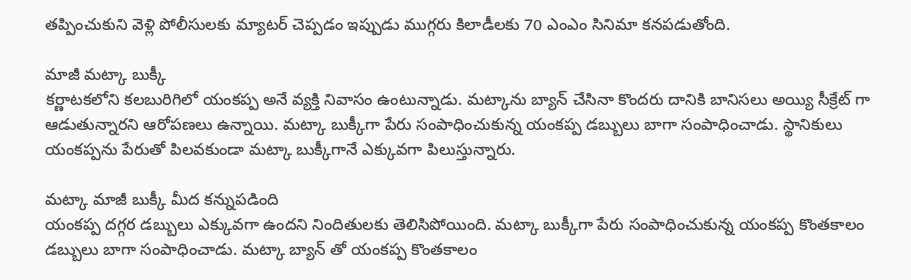తప్పించుకుని వెళ్లి పోలీసులకు మ్యాటర్ చెప్పడం ఇప్పుడు ముగ్గరు కిలాడీలకు 70 ఎంఎం సినిమా కనపడుతోంది.

మాజీ మట్కా బుక్కీ
కర్ణాటకలోని కలబురిగిలో యంకప్ప అనే వ్యక్తి నివాసం ఉంటున్నాడు. మట్కాను బ్యాన్ చేసినా కొందరు దానికి బానిసలు అయ్యి సీక్రేట్ గా ఆడుతున్నారని ఆరోపణలు ఉన్నాయి. మట్కా బుక్కీగా పేరు సంపాధించుకున్న యంకప్ప డబ్బులు బాగా సంపాధించాడు. స్థానికులు యంకప్పను పేరుతో పిలవకుండా మట్కా బుక్కీగానే ఎక్కువగా పిలుస్తున్నారు.

మట్కా మాజీ బుక్కీ మీద కన్నుపడింది
యంకప్ప దగ్గర డబ్బులు ఎక్కువగా ఉందని నిందితులకు తెలిసిపోయింది. మట్కా బుక్కీగా పేరు సంపాధించుకున్న యంకప్ప కొంతకాలం డబ్బులు బాగా సంపాధించాడు. మట్కా బ్యాన్ తో యంకప్ప కొంతకాలం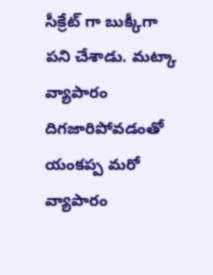సీక్రేట్ గా బుక్కీగా పని చేశాడు. మట్కా వ్యాపారం దిగజారిపోవడంతో యంకప్ప మరో వ్యాపారం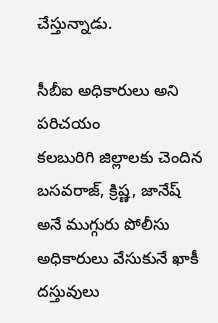చేస్తున్నాడు.

సీబీఐ అధికారులు అని పరిచయం
కలబురిగి జిల్లాలకు చెందిన బసవరాజ్, క్రిష్ణ, జానేష్ అనే ముగ్గురు పోలీసు అధికారులు వేసుకునే ఖాకీ దస్తువులు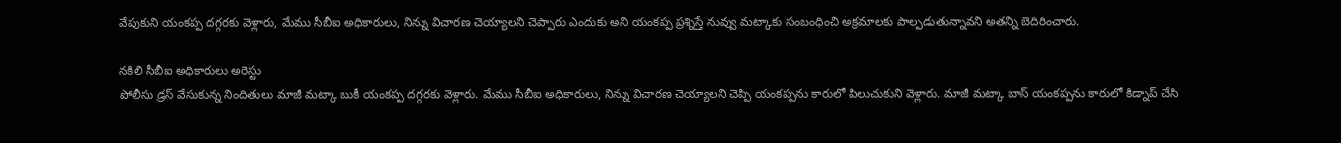వేపుకుని యంకప్ప దగ్గరకు వెళ్లారు, మేము సీబీఐ అధికారులు, నిన్ను విచారణ చెయ్యాలని చెప్పారు ఎందుకు అని యంకప్ప ప్రశ్నిస్తే నువ్వు మట్కాకు సంబంధించి అక్రమాలకు పాల్పడుతున్నావని అతన్ని బెదిరించారు.

నకిలి సీబీఐ అధికారులు అరెస్టు
పోలీసు డ్రస్ వేసుకున్న నిందితులు మాజీ మట్కా బుకీ యంకప్ప దగ్గరకు వెళ్లారు. మేము సీబీఐ అధికారులు, నిన్ను విచారణ చెయ్యాలని చెప్పి యంకప్పను కారులో పిలుచుకుని వెళ్లారు. మాజీ మట్కా బాస్ యంకప్పను కారులో కిడ్నాప్ చేసి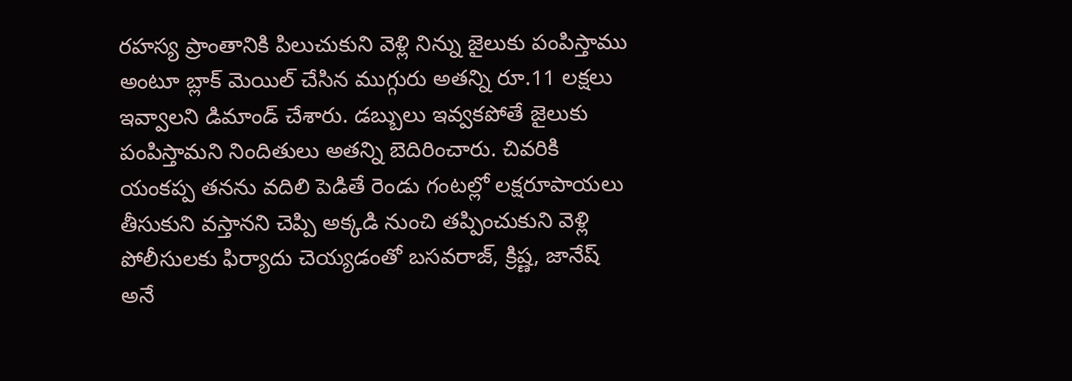రహస్య ప్రాంతానికి పిలుచుకుని వెళ్లి నిన్ను జైలుకు పంపిస్తాము అంటూ బ్లాక్ మెయిల్ చేసిన ముగ్గురు అతన్ని రూ.11 లక్షలు ఇవ్వాలని డిమాండ్ చేశారు. డబ్బులు ఇవ్వకపోతే జైలుకు పంపిస్తామని నిందితులు అతన్ని బెదిరించారు. చివరికి యంకప్ప తనను వదిలి పెడితే రెండు గంటల్లో లక్షరూపాయలు తీసుకుని వస్తానని చెప్పి అక్కడి నుంచి తప్పించుకుని వెళ్లి పోలీసులకు ఫిర్యాదు చెయ్యడంతో బసవరాజ్, క్రిష్ణ, జానేష్ అనే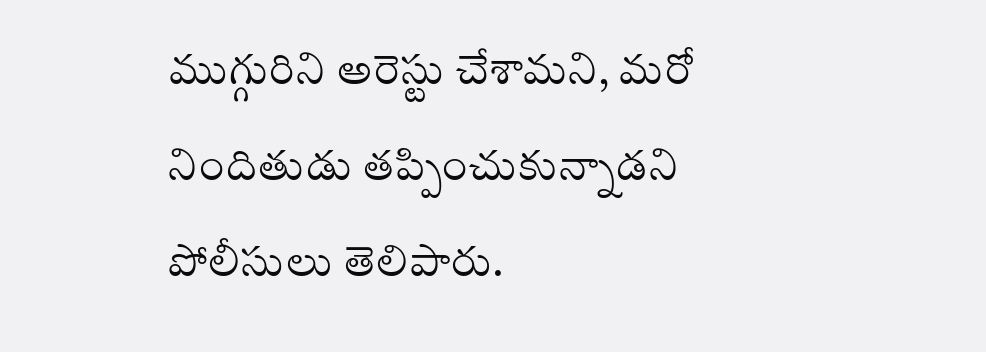ముగ్గురిని అరెస్టు చేశామని, మరో నిందితుడు తప్పించుకున్నాడని పోలీసులు తెలిపారు.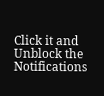Click it and Unblock the Notifications